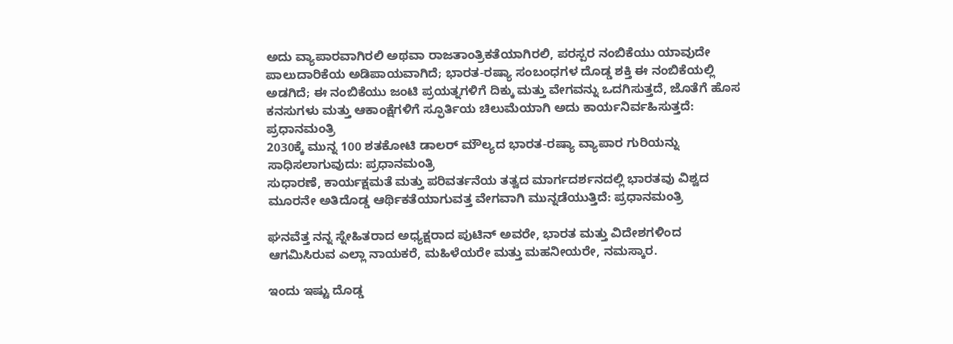ಅದು ವ್ಯಾಪಾರವಾಗಿರಲಿ ಅಥವಾ ರಾಜತಾಂತ್ರಿಕತೆಯಾಗಿರಲಿ, ಪರಸ್ಪರ ನಂಬಿಕೆಯು ಯಾವುದೇ ಪಾಲುದಾರಿಕೆಯ ಅಡಿಪಾಯವಾಗಿದೆ; ಭಾರತ-ರಷ್ಯಾ ಸಂಬಂಧಗಳ ದೊಡ್ಡ ಶಕ್ತಿ ಈ ನಂಬಿಕೆಯಲ್ಲಿ ಅಡಗಿದೆ; ಈ ನಂಬಿಕೆಯು ಜಂಟಿ ಪ್ರಯತ್ನಗಳಿಗೆ ದಿಕ್ಕು ಮತ್ತು ವೇಗವನ್ನು ಒದಗಿಸುತ್ತದೆ, ಜೊತೆಗೆ ಹೊಸ ಕನಸುಗಳು ಮತ್ತು ಆಕಾಂಕ್ಷೆಗಳಿಗೆ ಸ್ಫೂರ್ತಿಯ ಚಿಲುಮೆಯಾಗಿ ಅದು ಕಾರ್ಯನಿರ್ವಹಿಸುತ್ತದೆ: ಪ್ರಧಾನಮಂತ್ರಿ
2030ಕ್ಕೆ ಮುನ್ನ 100 ಶತಕೋಟಿ ಡಾಲರ್ ಮೌಲ್ಯದ ಭಾರತ-ರಷ್ಯಾ ವ್ಯಾಪಾರ ಗುರಿಯನ್ನು ಸಾಧಿಸಲಾಗುವುದು: ಪ್ರಧಾನಮಂತ್ರಿ
ಸುಧಾರಣೆ, ಕಾರ್ಯಕ್ಷಮತೆ ಮತ್ತು ಪರಿವರ್ತನೆಯ ತತ್ವದ ಮಾರ್ಗದರ್ಶನದಲ್ಲಿ ಭಾರತವು ವಿಶ್ವದ ಮೂರನೇ ಅತಿದೊಡ್ಡ ಆರ್ಥಿಕತೆಯಾಗುವತ್ತ ವೇಗವಾಗಿ ಮುನ್ನಡೆಯುತ್ತಿದೆ: ಪ್ರಧಾನಮಂತ್ರಿ

ಘನವೆತ್ತ ನನ್ನ ಸ್ನೇಹಿತರಾದ ಅಧ್ಯಕ್ಷರಾದ ಪುಟಿನ್ ಅವರೇ, ಭಾರತ ಮತ್ತು ವಿದೇಶಗಳಿಂದ ಆಗಮಿಸಿರುವ ಎಲ್ಲಾ ನಾಯಕರೆ, ಮಹಿಳೆಯರೇ ಮತ್ತು ಮಹನೀಯರೇ, ನಮಸ್ಕಾರ.

ಇಂದು ಇಷ್ಟು ದೊಡ್ಡ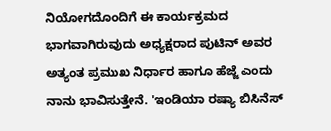ನಿಯೋಗದೊಂದಿಗೆ ಈ ಕಾರ್ಯಕ್ರಮದ ಭಾಗವಾಗಿರುವುದು ಅಧ್ಯಕ್ಷರಾದ ಪುಟಿನ್ ಅವರ ಅತ್ಯಂತ ಪ್ರಮುಖ ನಿರ್ಧಾರ ಹಾಗೂ ಹೆಜ್ಜೆ ಎಂದು ನಾನು ಭಾವಿಸುತ್ತೇನೆ. 'ಇಂಡಿಯಾ ರಷ್ಯಾ ಬಿಸಿನೆಸ್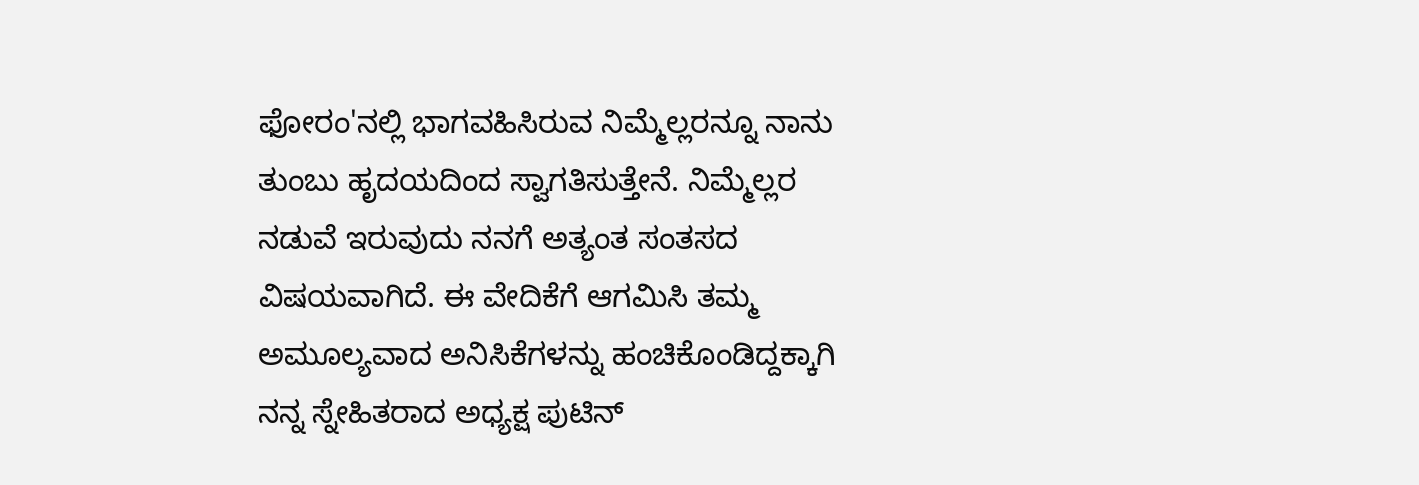ಫೋರಂ'ನಲ್ಲಿ ಭಾಗವಹಿಸಿರುವ ನಿಮ್ಮೆಲ್ಲರನ್ನೂ ನಾನು ತುಂಬು ಹೃದಯದಿಂದ ಸ್ವಾಗತಿಸುತ್ತೇನೆ. ನಿಮ್ಮೆಲ್ಲರ ನಡುವೆ ಇರುವುದು ನನಗೆ ಅತ್ಯಂತ ಸಂತಸದ ವಿಷಯವಾಗಿದೆ. ಈ ವೇದಿಕೆಗೆ ಆಗಮಿಸಿ ತಮ್ಮ ಅಮೂಲ್ಯವಾದ ಅನಿಸಿಕೆಗಳನ್ನು ಹಂಚಿಕೊಂಡಿದ್ದಕ್ಕಾಗಿ ನನ್ನ ಸ್ನೇಹಿತರಾದ ಅಧ್ಯಕ್ಷ ಪುಟಿನ್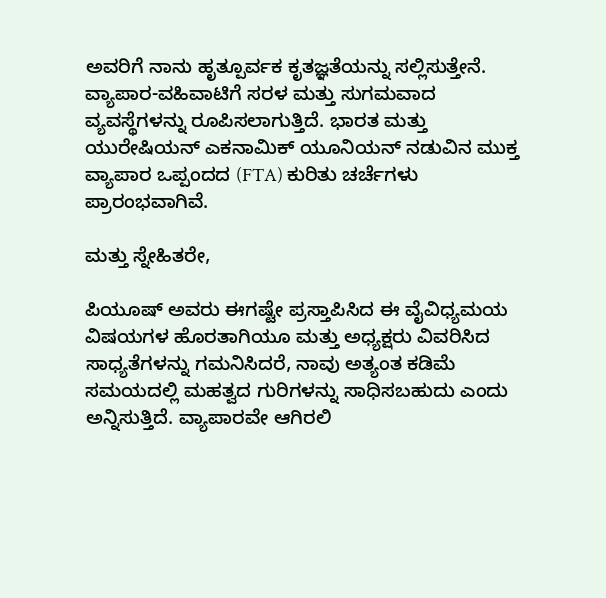ಅವರಿಗೆ ನಾನು ಹೃತ್ಪೂರ್ವಕ ಕೃತಜ್ಞತೆಯನ್ನು ಸಲ್ಲಿಸುತ್ತೇನೆ. ವ್ಯಾಪಾರ-ವಹಿವಾಟಿಗೆ ಸರಳ ಮತ್ತು ಸುಗಮವಾದ ವ್ಯವಸ್ಥೆಗಳನ್ನು ರೂಪಿಸಲಾಗುತ್ತಿದೆ. ಭಾರತ ಮತ್ತು ಯುರೇಷಿಯನ್ ಎಕನಾಮಿಕ್ ಯೂನಿಯನ್ ನಡುವಿನ ಮುಕ್ತ ವ್ಯಾಪಾರ ಒಪ್ಪಂದದ (FTA) ಕುರಿತು ಚರ್ಚೆಗಳು ಪ್ರಾರಂಭವಾಗಿವೆ.

ಮತ್ತು ಸ್ನೇಹಿತರೇ,

ಪಿಯೂಷ್ ಅವರು ಈಗಷ್ಟೇ ಪ್ರಸ್ತಾಪಿಸಿದ ಈ ವೈವಿಧ್ಯಮಯ ವಿಷಯಗಳ ಹೊರತಾಗಿಯೂ ಮತ್ತು ಅಧ್ಯಕ್ಷರು ವಿವರಿಸಿದ ಸಾಧ್ಯತೆಗಳನ್ನು ಗಮನಿಸಿದರೆ, ನಾವು ಅತ್ಯಂತ ಕಡಿಮೆ ಸಮಯದಲ್ಲಿ ಮಹತ್ವದ ಗುರಿಗಳನ್ನು ಸಾಧಿಸಬಹುದು ಎಂದು ಅನ್ನಿಸುತ್ತಿದೆ. ವ್ಯಾಪಾರವೇ ಆಗಿರಲಿ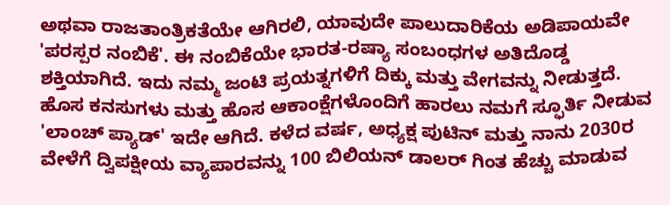ಅಥವಾ ರಾಜತಾಂತ್ರಿಕತೆಯೇ ಆಗಿರಲಿ, ಯಾವುದೇ ಪಾಲುದಾರಿಕೆಯ ಅಡಿಪಾಯವೇ 'ಪರಸ್ಪರ ನಂಬಿಕೆ'. ಈ ನಂಬಿಕೆಯೇ ಭಾರತ-ರಷ್ಯಾ ಸಂಬಂಧಗಳ ಅತಿದೊಡ್ಡ ಶಕ್ತಿಯಾಗಿದೆ. ಇದು ನಮ್ಮ ಜಂಟಿ ಪ್ರಯತ್ನಗಳಿಗೆ ದಿಕ್ಕು ಮತ್ತು ವೇಗವನ್ನು ನೀಡುತ್ತದೆ. ಹೊಸ ಕನಸುಗಳು ಮತ್ತು ಹೊಸ ಆಕಾಂಕ್ಷೆಗಳೊಂದಿಗೆ ಹಾರಲು ನಮಗೆ ಸ್ಫೂರ್ತಿ ನೀಡುವ 'ಲಾಂಚ್ ಪ್ಯಾಡ್' ಇದೇ ಆಗಿದೆ. ಕಳೆದ ವರ್ಷ, ಅಧ್ಯಕ್ಷ ಪುಟಿನ್ ಮತ್ತು ನಾನು 2030ರ ವೇಳೆಗೆ ದ್ವಿಪಕ್ಷೀಯ ವ್ಯಾಪಾರವನ್ನು 100 ಬಿಲಿಯನ್ ಡಾಲರ್‌ ಗಿಂತ ಹೆಚ್ಚು ಮಾಡುವ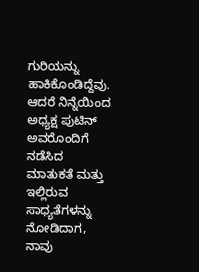ಗುರಿಯನ್ನು ಹಾಕಿಕೊಂಡಿದ್ದೆವು. ಆದರೆ ನಿನ್ನೆಯಿಂದ ಅಧ್ಯಕ್ಷ ಪುಟಿನ್ ಅವರೊಂದಿಗೆ ನಡೆಸಿದ ಮಾತುಕತೆ ಮತ್ತು ಇಲ್ಲಿರುವ ಸಾಧ್ಯತೆಗಳನ್ನು ನೋಡಿದಾಗ, ನಾವು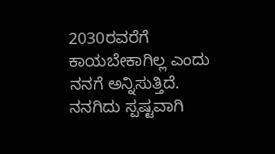2030ರವರೆಗೆ ಕಾಯಬೇಕಾಗಿಲ್ಲ ಎಂದು ನನಗೆ ಅನ್ನಿಸುತ್ತಿದೆ. ನನಗಿದು ಸ್ಪಷ್ಟವಾಗಿ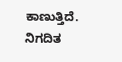ಕಾಣುತ್ತಿದೆ. ನಿಗದಿತ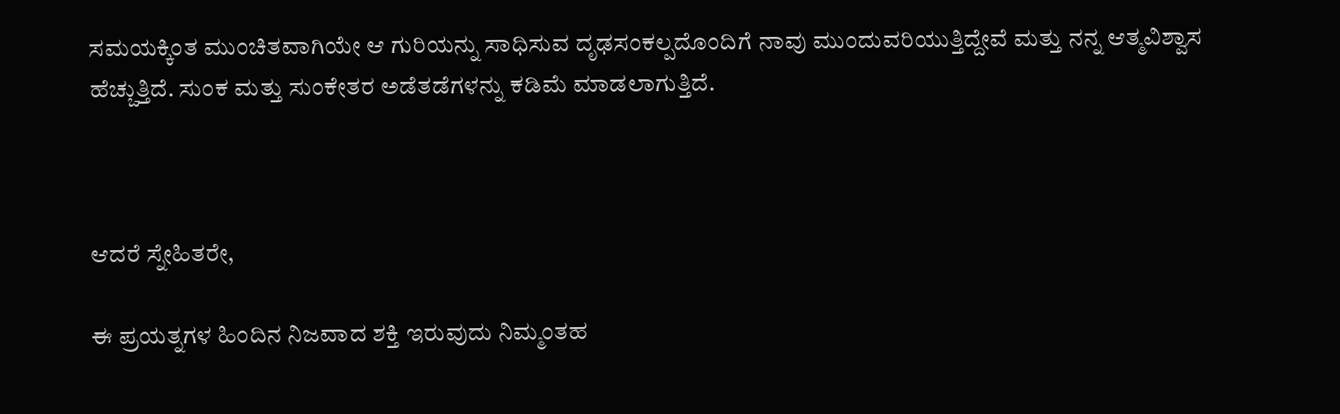ಸಮಯಕ್ಕಿಂತ ಮುಂಚಿತವಾಗಿಯೇ ಆ ಗುರಿಯನ್ನು ಸಾಧಿಸುವ ದೃಢಸಂಕಲ್ಪದೊಂದಿಗೆ ನಾವು ಮುಂದುವರಿಯುತ್ತಿದ್ದೇವೆ ಮತ್ತು ನನ್ನ ಆತ್ಮವಿಶ್ವಾಸ ಹೆಚ್ಚುತ್ತಿದೆ. ಸುಂಕ ಮತ್ತು ಸುಂಕೇತರ ಅಡೆತಡೆಗಳನ್ನು ಕಡಿಮೆ ಮಾಡಲಾಗುತ್ತಿದೆ.



ಆದರೆ ಸ್ನೇಹಿತರೇ,

ಈ ಪ್ರಯತ್ನಗಳ ಹಿಂದಿನ ನಿಜವಾದ ಶಕ್ತಿ ಇರುವುದು ನಿಮ್ಮಂತಹ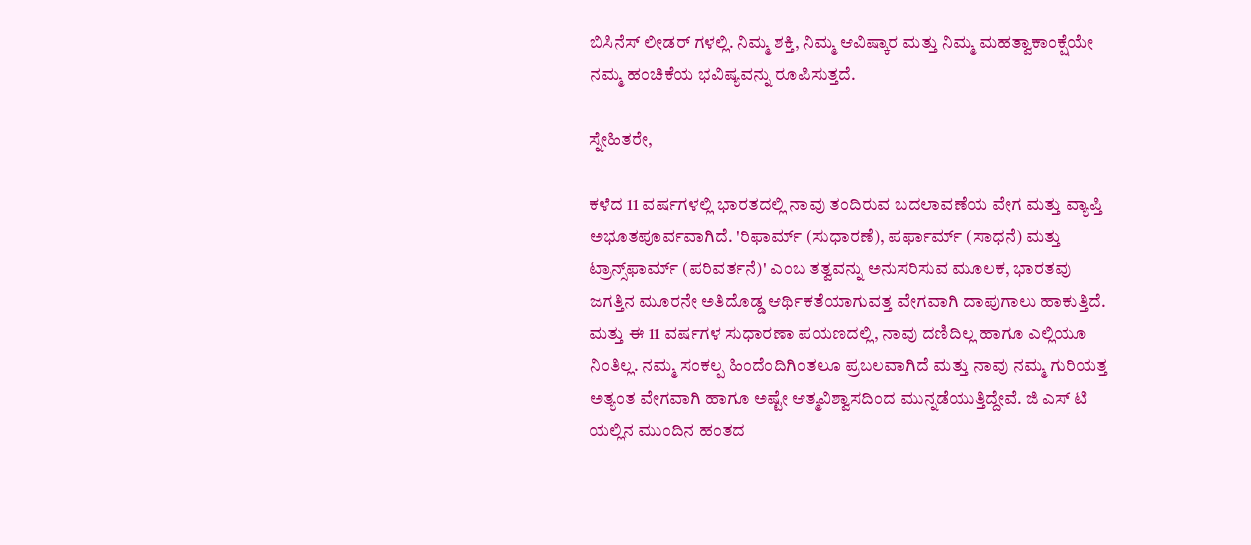ಬಿಸಿನೆಸ್ ಲೀಡರ್ ಗಳಲ್ಲಿ. ನಿಮ್ಮ ಶಕ್ತಿ, ನಿಮ್ಮ ಆವಿಷ್ಕಾರ ಮತ್ತು ನಿಮ್ಮ ಮಹತ್ವಾಕಾಂಕ್ಷೆಯೇ ನಮ್ಮ ಹಂಚಿಕೆಯ ಭವಿಷ್ಯವನ್ನು ರೂಪಿಸುತ್ತದೆ.

ಸ್ನೇಹಿತರೇ,

ಕಳೆದ 11 ವರ್ಷಗಳಲ್ಲಿ ಭಾರತದಲ್ಲಿ ನಾವು ತಂದಿರುವ ಬದಲಾವಣೆಯ ವೇಗ ಮತ್ತು ವ್ಯಾಪ್ತಿ ಅಭೂತಪೂರ್ವವಾಗಿದೆ. 'ರಿಫಾರ್ಮ್ (ಸುಧಾರಣೆ), ಪರ್ಫಾರ್ಮ್ (ಸಾಧನೆ) ಮತ್ತು ಟ್ರಾನ್ಸ್‌ಫಾರ್ಮ್ (ಪರಿವರ್ತನೆ)' ಎಂಬ ತತ್ವವನ್ನು ಅನುಸರಿಸುವ ಮೂಲಕ, ಭಾರತವು ಜಗತ್ತಿನ ಮೂರನೇ ಅತಿದೊಡ್ಡ ಆರ್ಥಿಕತೆಯಾಗುವತ್ತ ವೇಗವಾಗಿ ದಾಪುಗಾಲು ಹಾಕುತ್ತಿದೆ. ಮತ್ತು ಈ 11 ವರ್ಷಗಳ ಸುಧಾರಣಾ ಪಯಣದಲ್ಲಿ, ನಾವು ದಣಿದಿಲ್ಲ ಹಾಗೂ ಎಲ್ಲಿಯೂ ನಿಂತಿಲ್ಲ. ನಮ್ಮ ಸಂಕಲ್ಪ ಹಿಂದೆಂದಿಗಿಂತಲೂ ಪ್ರಬಲವಾಗಿದೆ ಮತ್ತು ನಾವು ನಮ್ಮ ಗುರಿಯತ್ತ ಅತ್ಯಂತ ವೇಗವಾಗಿ ಹಾಗೂ ಅಷ್ಟೇ ಆತ್ಮವಿಶ್ವಾಸದಿಂದ ಮುನ್ನಡೆಯುತ್ತಿದ್ದೇವೆ. ಜಿ ಎಸ್‌ ಟಿ ಯಲ್ಲಿನ ಮುಂದಿನ ಹಂತದ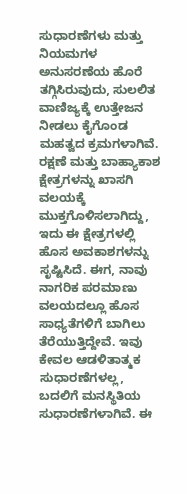ಸುಧಾರಣೆಗಳು ಮತ್ತು ನಿಯಮಗಳ ಅನುಸರಣೆಯ ಹೊರೆ ತಗ್ಗಿಸಿರುವುದು, ಸುಲಲಿತ ವಾಣಿಜ್ಯಕ್ಕೆ ಉತ್ತೇಜನ ನೀಡಲು ಕೈಗೊಂಡ ಮಹತ್ವದ ಕ್ರಮಗಳಾಗಿವೆ. ರಕ್ಷಣೆ ಮತ್ತು ಬಾಹ್ಯಾಕಾಶ ಕ್ಷೇತ್ರಗಳನ್ನು ಖಾಸಗಿ ವಲಯಕ್ಕೆ ಮುಕ್ತಗೊಳಿಸಲಾಗಿದ್ದು, ಇದು ಈ ಕ್ಷೇತ್ರಗಳಲ್ಲಿ ಹೊಸ ಅವಕಾಶಗಳನ್ನು ಸೃಷ್ಟಿಸಿದೆ. ಈಗ, ನಾವು ನಾಗರಿಕ ಪರಮಾಣು ವಲಯದಲ್ಲೂ ಹೊಸ ಸಾಧ್ಯತೆಗಳಿಗೆ ಬಾಗಿಲು ತೆರೆಯುತ್ತಿದ್ದೇವೆ. ಇವು ಕೇವಲ ಆಡಳಿತಾತ್ಮಕ ಸುಧಾರಣೆಗಳಲ್ಲ, ಬದಲಿಗೆ ಮನಸ್ಥಿತಿಯ ಸುಧಾರಣೆಗಳಾಗಿವೆ. ಈ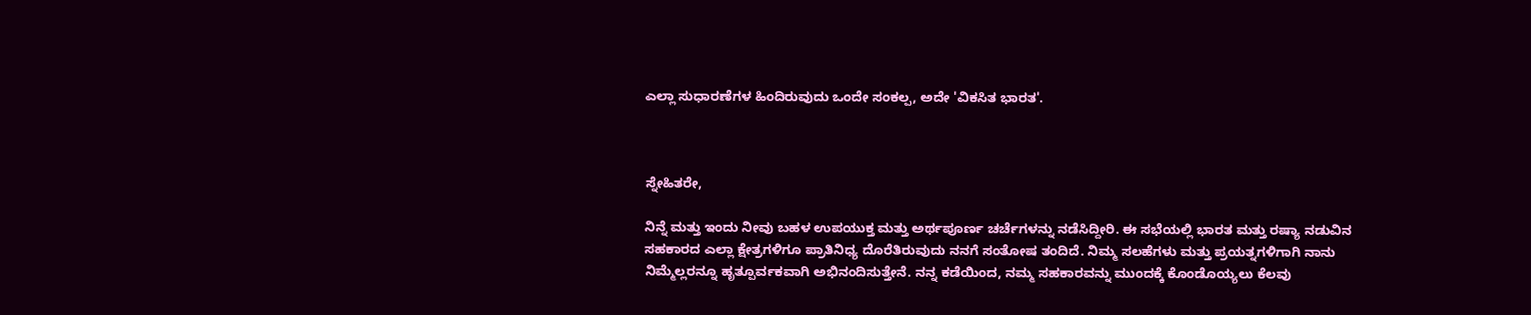ಎಲ್ಲಾ ಸುಧಾರಣೆಗಳ ಹಿಂದಿರುವುದು ಒಂದೇ ಸಂಕಲ್ಪ, ಅದೇ 'ವಿಕಸಿತ ಭಾರತ'.



ಸ್ನೇಹಿತರೇ,

ನಿನ್ನೆ ಮತ್ತು ಇಂದು ನೀವು ಬಹಳ ಉಪಯುಕ್ತ ಮತ್ತು ಅರ್ಥಪೂರ್ಣ ಚರ್ಚೆಗಳನ್ನು ನಡೆಸಿದ್ದೀರಿ. ಈ ಸಭೆಯಲ್ಲಿ ಭಾರತ ಮತ್ತು ರಷ್ಯಾ ನಡುವಿನ ಸಹಕಾರದ ಎಲ್ಲಾ ಕ್ಷೇತ್ರಗಳಿಗೂ ಪ್ರಾತಿನಿಧ್ಯ ದೊರೆತಿರುವುದು ನನಗೆ ಸಂತೋಷ ತಂದಿದೆ. ನಿಮ್ಮ ಸಲಹೆಗಳು ಮತ್ತು ಪ್ರಯತ್ನಗಳಿಗಾಗಿ ನಾನು ನಿಮ್ಮೆಲ್ಲರನ್ನೂ ಹೃತ್ಪೂರ್ವಕವಾಗಿ ಅಭಿನಂದಿಸುತ್ತೇನೆ. ನನ್ನ ಕಡೆಯಿಂದ, ನಮ್ಮ ಸಹಕಾರವನ್ನು ಮುಂದಕ್ಕೆ ಕೊಂಡೊಯ್ಯಲು ಕೆಲವು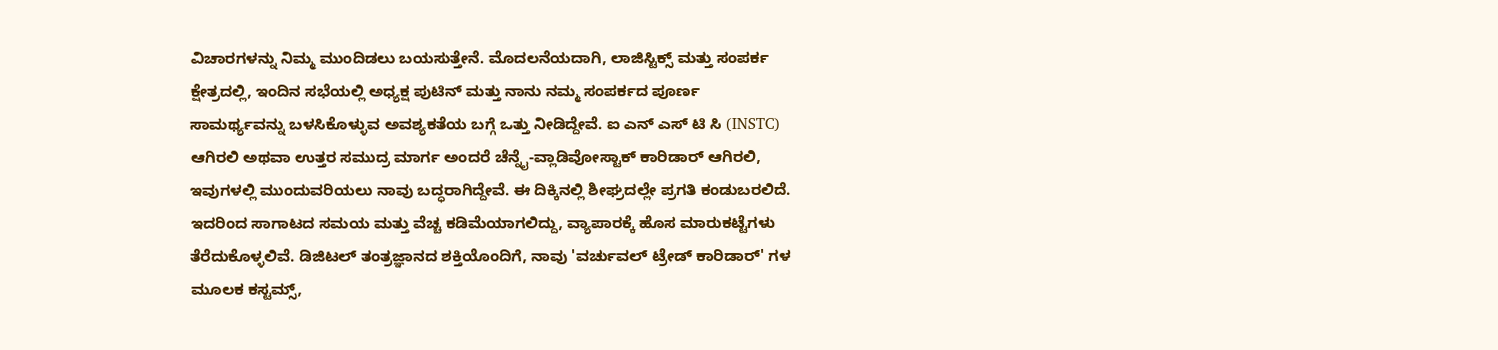ವಿಚಾರಗಳನ್ನು ನಿಮ್ಮ ಮುಂದಿಡಲು ಬಯಸುತ್ತೇನೆ. ಮೊದಲನೆಯದಾಗಿ, ಲಾಜಿಸ್ಟಿಕ್ಸ್ ಮತ್ತು ಸಂಪರ್ಕ ಕ್ಷೇತ್ರದಲ್ಲಿ, ಇಂದಿನ ಸಭೆಯಲ್ಲಿ ಅಧ್ಯಕ್ಷ ಪುಟಿನ್ ಮತ್ತು ನಾನು ನಮ್ಮ ಸಂಪರ್ಕದ ಪೂರ್ಣ ಸಾಮರ್ಥ್ಯವನ್ನು ಬಳಸಿಕೊಳ್ಳುವ ಅವಶ್ಯಕತೆಯ ಬಗ್ಗೆ ಒತ್ತು ನೀಡಿದ್ದೇವೆ. ಐ ಎನ್‌ ಎಸ್‌ ಟಿ ಸಿ (INSTC) ಆಗಿರಲಿ ಅಥವಾ ಉತ್ತರ ಸಮುದ್ರ ಮಾರ್ಗ ಅಂದರೆ ಚೆನ್ನೈ-ವ್ಲಾಡಿವೋಸ್ಟಾಕ್ ಕಾರಿಡಾರ್ ಆಗಿರಲಿ, ಇವುಗಳಲ್ಲಿ ಮುಂದುವರಿಯಲು ನಾವು ಬದ್ಧರಾಗಿದ್ದೇವೆ. ಈ ದಿಕ್ಕಿನಲ್ಲಿ ಶೀಘ್ರದಲ್ಲೇ ಪ್ರಗತಿ ಕಂಡುಬರಲಿದೆ. ಇದರಿಂದ ಸಾಗಾಟದ ಸಮಯ ಮತ್ತು ವೆಚ್ಚ ಕಡಿಮೆಯಾಗಲಿದ್ದು, ವ್ಯಾಪಾರಕ್ಕೆ ಹೊಸ ಮಾರುಕಟ್ಟೆಗಳು ತೆರೆದುಕೊಳ್ಳಲಿವೆ. ಡಿಜಿಟಲ್ ತಂತ್ರಜ್ಞಾನದ ಶಕ್ತಿಯೊಂದಿಗೆ, ನಾವು 'ವರ್ಚುವಲ್ ಟ್ರೇಡ್ ಕಾರಿಡಾರ್' ಗಳ ಮೂಲಕ ಕಸ್ಟಮ್ಸ್,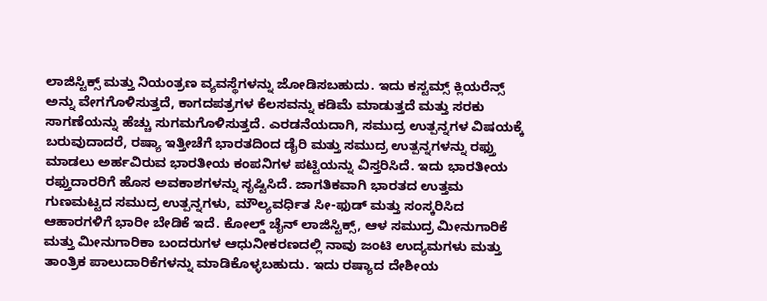ಲಾಜಿಸ್ಟಿಕ್ಸ್ ಮತ್ತು ನಿಯಂತ್ರಣ ವ್ಯವಸ್ಥೆಗಳನ್ನು ಜೋಡಿಸಬಹುದು. ಇದು ಕಸ್ಟಮ್ಸ್ ಕ್ಲಿಯರೆನ್ಸ್ ಅನ್ನು ವೇಗಗೊಳಿಸುತ್ತದೆ, ಕಾಗದಪತ್ರಗಳ ಕೆಲಸವನ್ನು ಕಡಿಮೆ ಮಾಡುತ್ತದೆ ಮತ್ತು ಸರಕು ಸಾಗಣೆಯನ್ನು ಹೆಚ್ಚು ಸುಗಮಗೊಳಿಸುತ್ತದೆ. ಎರಡನೆಯದಾಗಿ, ಸಮುದ್ರ ಉತ್ಪನ್ನಗಳ ವಿಷಯಕ್ಕೆ ಬರುವುದಾದರೆ, ರಷ್ಯಾ ಇತ್ತೀಚೆಗೆ ಭಾರತದಿಂದ ಡೈರಿ ಮತ್ತು ಸಮುದ್ರ ಉತ್ಪನ್ನಗಳನ್ನು ರಫ್ತು ಮಾಡಲು ಅರ್ಹವಿರುವ ಭಾರತೀಯ ಕಂಪನಿಗಳ ಪಟ್ಟಿಯನ್ನು ವಿಸ್ತರಿಸಿದೆ. ಇದು ಭಾರತೀಯ ರಫ್ತುದಾರರಿಗೆ ಹೊಸ ಅವಕಾಶಗಳನ್ನು ಸೃಷ್ಟಿಸಿದೆ. ಜಾಗತಿಕವಾಗಿ ಭಾರತದ ಉತ್ತಮ ಗುಣಮಟ್ಟದ ಸಮುದ್ರ ಉತ್ಪನ್ನಗಳು, ಮೌಲ್ಯವರ್ಧಿತ ಸೀ-ಫುಡ್ ಮತ್ತು ಸಂಸ್ಕರಿಸಿದ ಆಹಾರಗಳಿಗೆ ಭಾರೀ ಬೇಡಿಕೆ ಇದೆ. ಕೋಲ್ಡ್ ಚೈನ್ ಲಾಜಿಸ್ಟಿಕ್ಸ್, ಆಳ ಸಮುದ್ರ ಮೀನುಗಾರಿಕೆ ಮತ್ತು ಮೀನುಗಾರಿಕಾ ಬಂದರುಗಳ ಆಧುನೀಕರಣದಲ್ಲಿ ನಾವು ಜಂಟಿ ಉದ್ಯಮಗಳು ಮತ್ತು ತಾಂತ್ರಿಕ ಪಾಲುದಾರಿಕೆಗಳನ್ನು ಮಾಡಿಕೊಳ್ಳಬಹುದು. ಇದು ರಷ್ಯಾದ ದೇಶೀಯ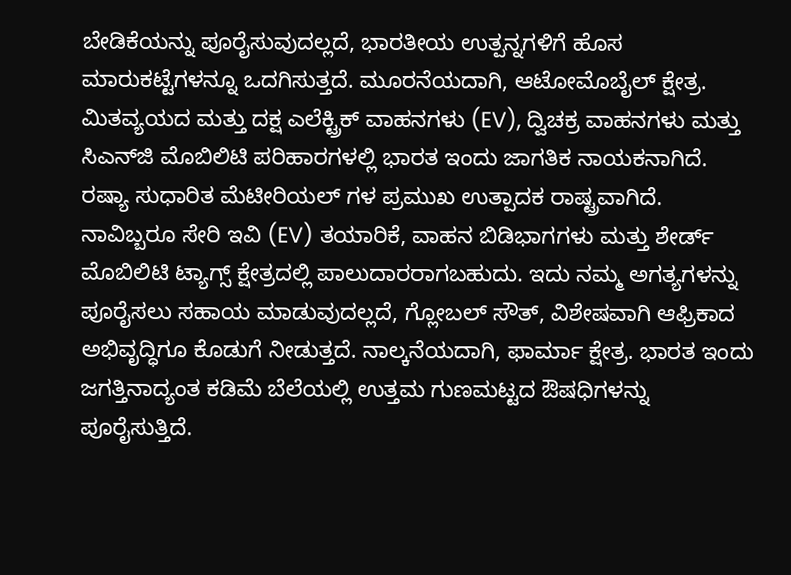ಬೇಡಿಕೆಯನ್ನು ಪೂರೈಸುವುದಲ್ಲದೆ, ಭಾರತೀಯ ಉತ್ಪನ್ನಗಳಿಗೆ ಹೊಸ ಮಾರುಕಟ್ಟೆಗಳನ್ನೂ ಒದಗಿಸುತ್ತದೆ. ಮೂರನೆಯದಾಗಿ, ಆಟೋಮೊಬೈಲ್ ಕ್ಷೇತ್ರ. ಮಿತವ್ಯಯದ ಮತ್ತು ದಕ್ಷ ಎಲೆಕ್ಟ್ರಿಕ್ ವಾಹನಗಳು (EV), ದ್ವಿಚಕ್ರ ವಾಹನಗಳು ಮತ್ತು ಸಿಎನ್‌ಜಿ ಮೊಬಿಲಿಟಿ ಪರಿಹಾರಗಳಲ್ಲಿ ಭಾರತ ಇಂದು ಜಾಗತಿಕ ನಾಯಕನಾಗಿದೆ. ರಷ್ಯಾ ಸುಧಾರಿತ ಮೆಟೀರಿಯಲ್‌ ಗಳ ಪ್ರಮುಖ ಉತ್ಪಾದಕ ರಾಷ್ಟ್ರವಾಗಿದೆ. ನಾವಿಬ್ಬರೂ ಸೇರಿ ಇವಿ (EV) ತಯಾರಿಕೆ, ವಾಹನ ಬಿಡಿಭಾಗಗಳು ಮತ್ತು ಶೇರ್ಡ್ ಮೊಬಿಲಿಟಿ ಟ್ಯಾಗ್ಸ್ ಕ್ಷೇತ್ರದಲ್ಲಿ ಪಾಲುದಾರರಾಗಬಹುದು. ಇದು ನಮ್ಮ ಅಗತ್ಯಗಳನ್ನು ಪೂರೈಸಲು ಸಹಾಯ ಮಾಡುವುದಲ್ಲದೆ, ಗ್ಲೋಬಲ್ ಸೌತ್, ವಿಶೇಷವಾಗಿ ಆಫ್ರಿಕಾದ ಅಭಿವೃದ್ಧಿಗೂ ಕೊಡುಗೆ ನೀಡುತ್ತದೆ. ನಾಲ್ಕನೆಯದಾಗಿ, ಫಾರ್ಮಾ ಕ್ಷೇತ್ರ. ಭಾರತ ಇಂದು ಜಗತ್ತಿನಾದ್ಯಂತ ಕಡಿಮೆ ಬೆಲೆಯಲ್ಲಿ ಉತ್ತಮ ಗುಣಮಟ್ಟದ ಔಷಧಿಗಳನ್ನು ಪೂರೈಸುತ್ತಿದೆ.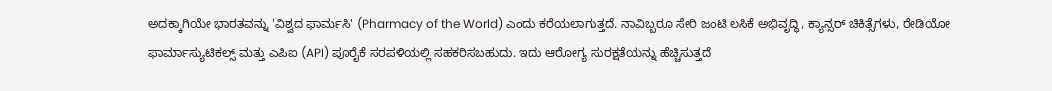ಅದಕ್ಕಾಗಿಯೇ ಭಾರತವನ್ನು 'ವಿಶ್ವದ ಫಾರ್ಮಸಿ' (Pharmacy of the World) ಎಂದು ಕರೆಯಲಾಗುತ್ತದೆ. ನಾವಿಬ್ಬರೂ ಸೇರಿ ಜಂಟಿ ಲಸಿಕೆ ಅಭಿವೃದ್ಧಿ, ಕ್ಯಾನ್ಸರ್ ಚಿಕಿತ್ಸೆಗಳು, ರೇಡಿಯೋ ಫಾರ್ಮಾಸ್ಯುಟಿಕಲ್ಸ್ ಮತ್ತು ಎಪಿಐ (API) ಪೂರೈಕೆ ಸರಪಳಿಯಲ್ಲಿ ಸಹಕರಿಸಬಹುದು. ಇದು ಆರೋಗ್ಯ ಸುರಕ್ಷತೆಯನ್ನು ಹೆಚ್ಚಿಸುತ್ತದೆ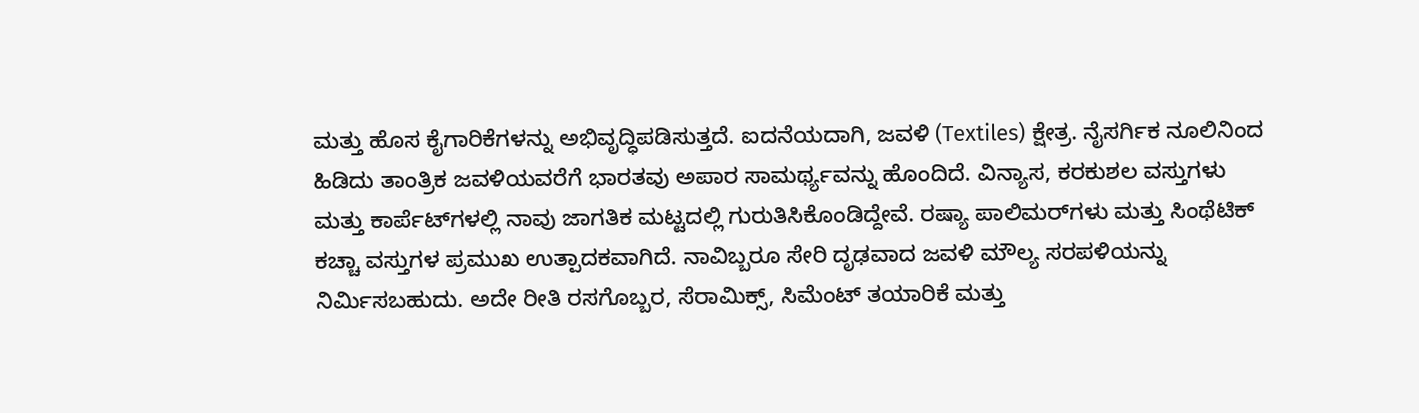ಮತ್ತು ಹೊಸ ಕೈಗಾರಿಕೆಗಳನ್ನು ಅಭಿವೃದ್ಧಿಪಡಿಸುತ್ತದೆ. ಐದನೆಯದಾಗಿ, ಜವಳಿ (Textiles) ಕ್ಷೇತ್ರ. ನೈಸರ್ಗಿಕ ನೂಲಿನಿಂದ ಹಿಡಿದು ತಾಂತ್ರಿಕ ಜವಳಿಯವರೆಗೆ ಭಾರತವು ಅಪಾರ ಸಾಮರ್ಥ್ಯವನ್ನು ಹೊಂದಿದೆ. ವಿನ್ಯಾಸ, ಕರಕುಶಲ ವಸ್ತುಗಳು ಮತ್ತು ಕಾರ್ಪೆಟ್‌ಗಳಲ್ಲಿ ನಾವು ಜಾಗತಿಕ ಮಟ್ಟದಲ್ಲಿ ಗುರುತಿಸಿಕೊಂಡಿದ್ದೇವೆ. ರಷ್ಯಾ ಪಾಲಿಮರ್‌ಗಳು ಮತ್ತು ಸಿಂಥೆಟಿಕ್ ಕಚ್ಚಾ ವಸ್ತುಗಳ ಪ್ರಮುಖ ಉತ್ಪಾದಕವಾಗಿದೆ. ನಾವಿಬ್ಬರೂ ಸೇರಿ ದೃಢವಾದ ಜವಳಿ ಮೌಲ್ಯ ಸರಪಳಿಯನ್ನು ನಿರ್ಮಿಸಬಹುದು. ಅದೇ ರೀತಿ ರಸಗೊಬ್ಬರ, ಸೆರಾಮಿಕ್ಸ್, ಸಿಮೆಂಟ್ ತಯಾರಿಕೆ ಮತ್ತು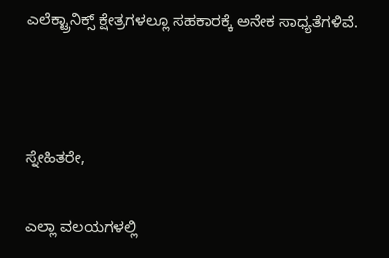ಎಲೆಕ್ಟ್ರಾನಿಕ್ಸ್ ಕ್ಷೇತ್ರಗಳಲ್ಲೂ ಸಹಕಾರಕ್ಕೆ ಅನೇಕ ಸಾಧ್ಯತೆಗಳಿವೆ.



ಸ್ನೇಹಿತರೇ,

ಎಲ್ಲಾ ವಲಯಗಳಲ್ಲಿ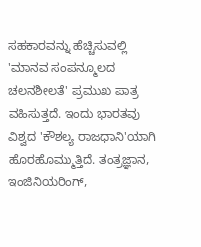ಸಹಕಾರವನ್ನು ಹೆಚ್ಚಿಸುವಲ್ಲಿ 'ಮಾನವ ಸಂಪನ್ಮೂಲದ ಚಲನಶೀಲತೆ' ಪ್ರಮುಖ ಪಾತ್ರ ವಹಿಸುತ್ತದೆ. ಇಂದು ಭಾರತವು ವಿಶ್ವದ 'ಕೌಶಲ್ಯ ರಾಜಧಾನಿ'ಯಾಗಿ ಹೊರಹೊಮ್ಮುತ್ತಿದೆ. ತಂತ್ರಜ್ಞಾನ, ಇಂಜಿನಿಯರಿಂಗ್,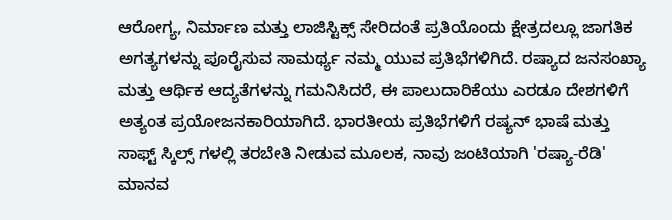ಆರೋಗ್ಯ, ನಿರ್ಮಾಣ ಮತ್ತು ಲಾಜಿಸ್ಟಿಕ್ಸ್ ಸೇರಿದಂತೆ ಪ್ರತಿಯೊಂದು ಕ್ಷೇತ್ರದಲ್ಲೂ ಜಾಗತಿಕ ಅಗತ್ಯಗಳನ್ನು ಪೂರೈಸುವ ಸಾಮರ್ಥ್ಯ ನಮ್ಮ ಯುವ ಪ್ರತಿಭೆಗಳಿಗಿದೆ. ರಷ್ಯಾದ ಜನಸಂಖ್ಯಾ ಮತ್ತು ಆರ್ಥಿಕ ಆದ್ಯತೆಗಳನ್ನು ಗಮನಿಸಿದರೆ, ಈ ಪಾಲುದಾರಿಕೆಯು ಎರಡೂ ದೇಶಗಳಿಗೆ ಅತ್ಯಂತ ಪ್ರಯೋಜನಕಾರಿಯಾಗಿದೆ. ಭಾರತೀಯ ಪ್ರತಿಭೆಗಳಿಗೆ ರಷ್ಯನ್ ಭಾಷೆ ಮತ್ತು ಸಾಫ್ಟ್ ಸ್ಕಿಲ್ಸ್‌ ಗಳಲ್ಲಿ ತರಬೇತಿ ನೀಡುವ ಮೂಲಕ, ನಾವು ಜಂಟಿಯಾಗಿ 'ರಷ್ಯಾ-ರೆಡಿ' ಮಾನವ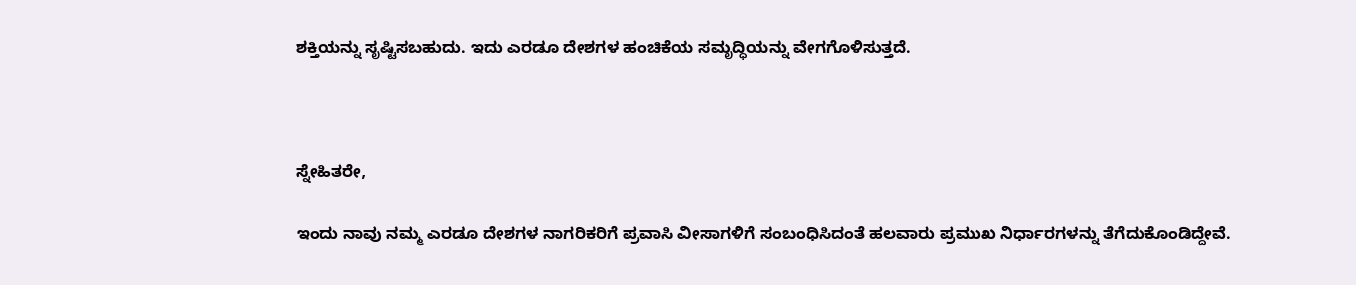ಶಕ್ತಿಯನ್ನು ಸೃಷ್ಟಿಸಬಹುದು. ಇದು ಎರಡೂ ದೇಶಗಳ ಹಂಚಿಕೆಯ ಸಮೃದ್ಧಿಯನ್ನು ವೇಗಗೊಳಿಸುತ್ತದೆ.



ಸ್ನೇಹಿತರೇ,

ಇಂದು ನಾವು ನಮ್ಮ ಎರಡೂ ದೇಶಗಳ ನಾಗರಿಕರಿಗೆ ಪ್ರವಾಸಿ ವೀಸಾಗಳಿಗೆ ಸಂಬಂಧಿಸಿದಂತೆ ಹಲವಾರು ಪ್ರಮುಖ ನಿರ್ಧಾರಗಳನ್ನು ತೆಗೆದುಕೊಂಡಿದ್ದೇವೆ.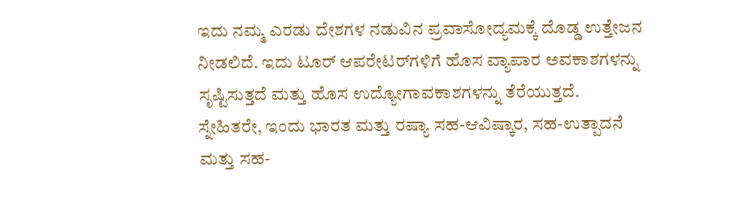ಇದು ನಮ್ಮ ಎರಡು ದೇಶಗಳ ನಡುವಿನ ಪ್ರವಾಸೋದ್ಯಮಕ್ಕೆ ದೊಡ್ಡ ಉತ್ತೇಜನ ನೀಡಲಿದೆ. ಇದು ಟೂರ್ ಆಪರೇಟರ್‌ಗಳಿಗೆ ಹೊಸ ವ್ಯಾಪಾರ ಅವಕಾಶಗಳನ್ನು ಸೃಷ್ಟಿಸುತ್ತದೆ ಮತ್ತು ಹೊಸ ಉದ್ಯೋಗಾವಕಾಶಗಳನ್ನು ತೆರೆಯುತ್ತದೆ. ಸ್ನೇಹಿತರೇ, ಇಂದು ಭಾರತ ಮತ್ತು ರಷ್ಯಾ ಸಹ-ಆವಿಷ್ಕಾರ, ಸಹ-ಉತ್ಪಾದನೆ ಮತ್ತು ಸಹ-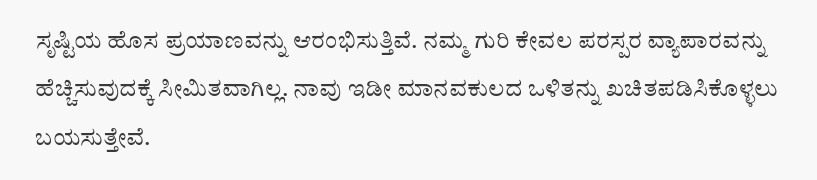ಸೃಷ್ಟಿಯ ಹೊಸ ಪ್ರಯಾಣವನ್ನು ಆರಂಭಿಸುತ್ತಿವೆ. ನಮ್ಮ ಗುರಿ ಕೇವಲ ಪರಸ್ಪರ ವ್ಯಾಪಾರವನ್ನು ಹೆಚ್ಚಿಸುವುದಕ್ಕೆ ಸೀಮಿತವಾಗಿಲ್ಲ. ನಾವು ಇಡೀ ಮಾನವಕುಲದ ಒಳಿತನ್ನು ಖಚಿತಪಡಿಸಿಕೊಳ್ಳಲು ಬಯಸುತ್ತೇವೆ.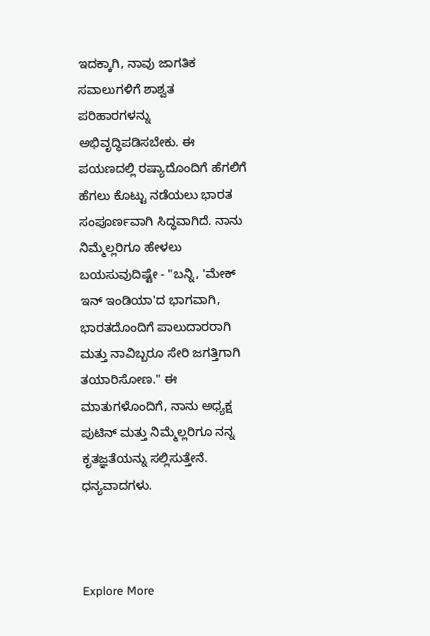ಇದಕ್ಕಾಗಿ, ನಾವು ಜಾಗತಿಕ ಸವಾಲುಗಳಿಗೆ ಶಾಶ್ವತ ಪರಿಹಾರಗಳನ್ನು ಅಭಿವೃದ್ಧಿಪಡಿಸಬೇಕು. ಈ ಪಯಣದಲ್ಲಿ ರಷ್ಯಾದೊಂದಿಗೆ ಹೆಗಲಿಗೆ ಹೆಗಲು ಕೊಟ್ಟು ನಡೆಯಲು ಭಾರತ ಸಂಪೂರ್ಣವಾಗಿ ಸಿದ್ಧವಾಗಿದೆ. ನಾನು ನಿಮ್ಮೆಲ್ಲರಿಗೂ ಹೇಳಲು ಬಯಸುವುದಿಷ್ಟೇ - "ಬನ್ನಿ, 'ಮೇಕ್ ಇನ್ ಇಂಡಿಯಾ'ದ ಭಾಗವಾಗಿ, ಭಾರತದೊಂದಿಗೆ ಪಾಲುದಾರರಾಗಿ ಮತ್ತು ನಾವಿಬ್ಬರೂ ಸೇರಿ ಜಗತ್ತಿಗಾಗಿ ತಯಾರಿಸೋಣ." ಈ ಮಾತುಗಳೊಂದಿಗೆ, ನಾನು ಅಧ್ಯಕ್ಷ ಪುಟಿನ್ ಮತ್ತು ನಿಮ್ಮೆಲ್ಲರಿಗೂ ನನ್ನ ಕೃತಜ್ಞತೆಯನ್ನು ಸಲ್ಲಿಸುತ್ತೇನೆ. ಧನ್ಯವಾದಗಳು.



Explore More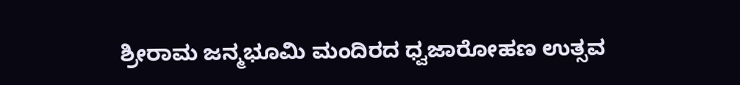ಶ್ರೀರಾಮ ಜನ್ಮಭೂಮಿ ಮಂದಿರದ ಧ್ವಜಾರೋಹಣ ಉತ್ಸವ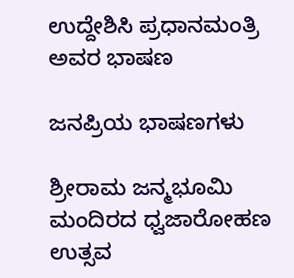ಉದ್ದೇಶಿಸಿ ಪ್ರಧಾನಮಂತ್ರಿ ಅವರ ಭಾಷಣ

ಜನಪ್ರಿಯ ಭಾಷಣಗಳು

ಶ್ರೀರಾಮ ಜನ್ಮಭೂಮಿ ಮಂದಿರದ ಧ್ವಜಾರೋಹಣ ಉತ್ಸವ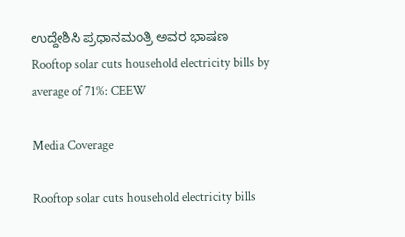ಉದ್ದೇಶಿಸಿ ಪ್ರಧಾನಮಂತ್ರಿ ಅವರ ಭಾಷಣ
Rooftop solar cuts household electricity bills by average of 71%: CEEW

Media Coverage

Rooftop solar cuts household electricity bills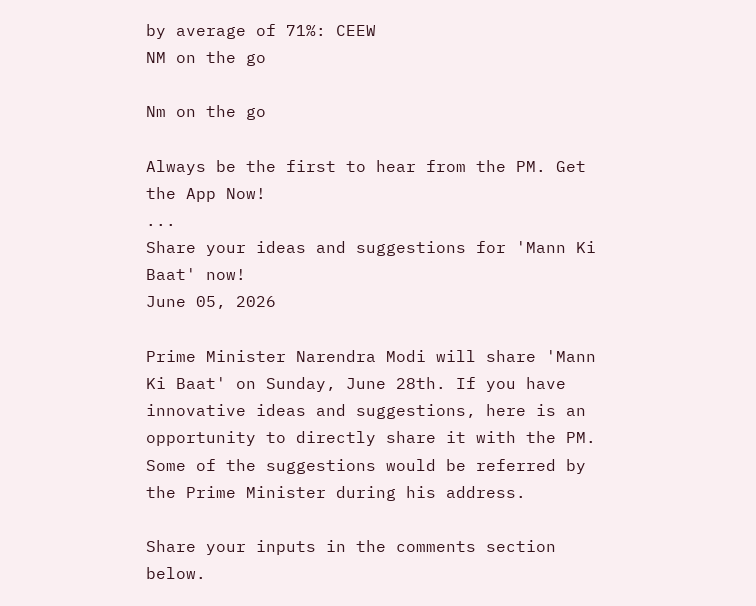by average of 71%: CEEW
NM on the go

Nm on the go

Always be the first to hear from the PM. Get the App Now!
...
Share your ideas and suggestions for 'Mann Ki Baat' now!
June 05, 2026

Prime Minister Narendra Modi will share 'Mann Ki Baat' on Sunday, June 28th. If you have innovative ideas and suggestions, here is an opportunity to directly share it with the PM. Some of the suggestions would be referred by the Prime Minister during his address.

Share your inputs in the comments section below.